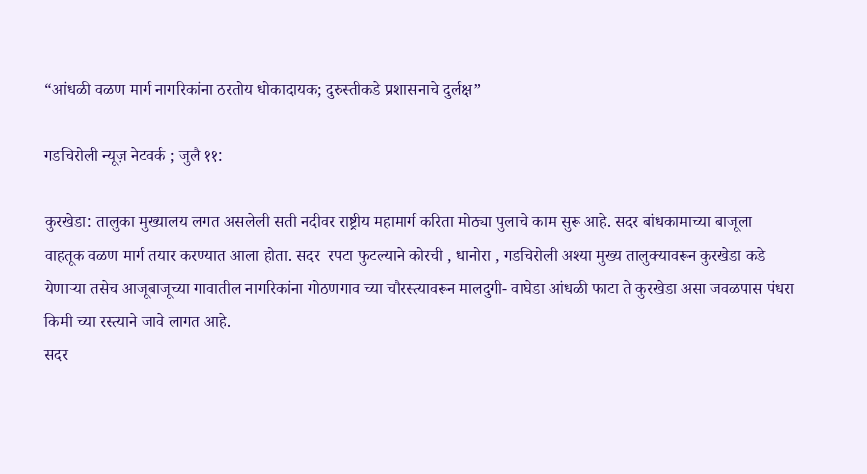“आंधळी वळण मार्ग नागरिकांना ठरतोय धोकादायक; दुरुस्तीकडे प्रशासनाचे दुर्लक्ष”

गडचिरोली न्यूज़ नेटवर्क ; जुलै ११:

कुरखेडा: तालुका मुख्यालय लगत असलेली सती नदीवर राष्ट्रीय महामार्ग करिता मोठ्या पुलाचे काम सुरू आहे. सदर बांधकामाच्या बाजूला वाहतूक वळण मार्ग तयार करण्यात आला होता. सदर  रपटा फुटल्याने कोरची , धानोरा , गडचिरोली अश्या मुख्य तालुक्यावरून कुरखेडा कडे येणाऱ्या तसेच आजूबाजूच्या गावातील नागरिकांना गोठणगाव च्या चौरस्त्यावरून मालदुगी- वाघेडा आंधळी फाटा ते कुरखेडा असा जवळपास पंधरा किमी च्या रस्त्याने जावे लागत आहे.
सदर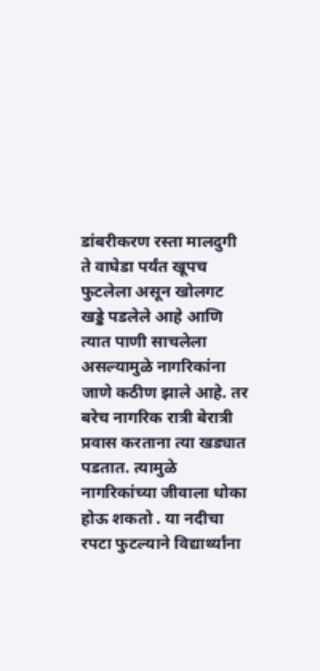डांबरीकरण रस्ता मालदुगी ते वाघेडा पर्यंत खूपच फुटलेला असून खोलगट खड्डे पडलेले आहे आणि त्यात पाणी साचलेला असल्यामुळे नागरिकांना जाणे कठीण झाले आहे. तर बरेच नागरिक रात्री बेरात्री प्रवास करताना त्या खड्यात पडतात. त्यामुळे नागरिकांच्या जीवाला धोका होऊ शकतो . या नदीचा रपटा फुटल्याने विद्यार्थ्यांना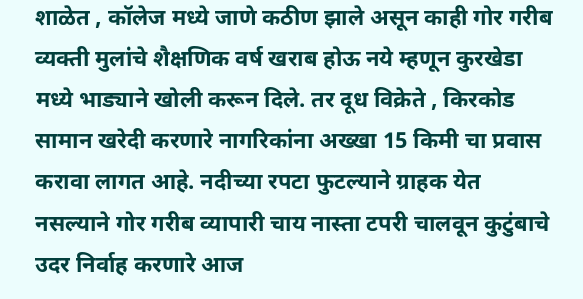शाळेत , कॉलेज मध्ये जाणे कठीण झाले असून काही गोर गरीब व्यक्ती मुलांचे शैक्षणिक वर्ष खराब होऊ नये म्हणून कुरखेडा मध्ये भाड्याने खोली करून दिले. तर दूध विक्रेते , किरकोड सामान खरेदी करणारे नागरिकांना अख्खा 15 किमी चा प्रवास करावा लागत आहे. नदीच्या रपटा फुटल्याने ग्राहक येत नसल्याने गोर गरीब व्यापारी चाय नास्ता टपरी चालवून कुटुंबाचे उदर निर्वाह करणारे आज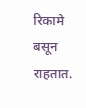रिकामे बसून राहतात.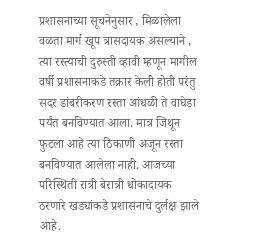प्रशासनाच्या सूचनेनुसार , मिळालेला वळता मार्ग खूप त्रासदायक असल्याने , त्या रस्त्याची दुरुस्ती व्हावी म्हणून मागील वर्षी प्रशासनाकडे तक्रार केली होती परंतु सदर डांबरीकरण रस्ता आंधळी ते वाघेडा पर्यंत बनविण्यात आला. मात्र जिथून फुटला आहे त्या ठिकाणी अजून रस्ता बनविण्यात आलेला नाही. आजच्या परिस्थिती रात्री बेरात्री धोकादायक ठरणारे खड्यांकडे प्रशासनाचे दुर्लक्ष झाले आहे.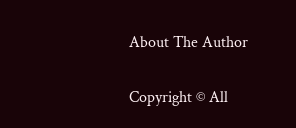About The Author

Copyright © All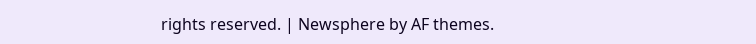rights reserved. | Newsphere by AF themes.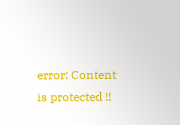error: Content is protected !!